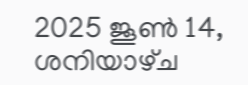2025 ജൂൺ 14, ശനിയാഴ്‌ച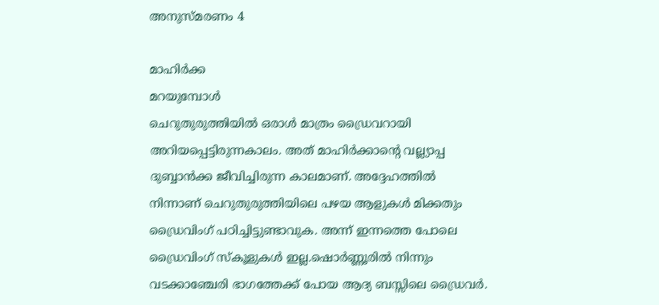അനുസ്മരണം 4

മാഹിർക്ക
മറയുമ്പോൾ
ചെറുതുരുത്തിയിൽ ഒരാൾ മാത്രം ഡ്രൈവറായി അറിയപ്പെട്ടിരുന്നകാലം. അത് മാഹിർക്കാന്റെ വല്ല്യാപ്പ ദുബ്ബാൻക്ക ജീവിച്ചിരുന്ന കാലമാണ്. അദ്ദേഹത്തിൽ നിന്നാണ് ചെറുതുരുത്തിയിലെ പഴയ ആളുകൾ മിക്കതും ഡ്രൈവിംഗ് പഠിച്ചിട്ടുണ്ടാവുക. അന്ന് ഇന്നത്തെ പോലെ ഡ്രൈവിംഗ് സ്കൂളുകൾ ഇല്ല.ഷൊർണ്ണൂരിൽ നിന്നും വടക്കാഞ്ചേരി ഭാഗത്തേക്ക് പോയ ആദ്യ ബസ്സിലെ ഡ്രൈവർ.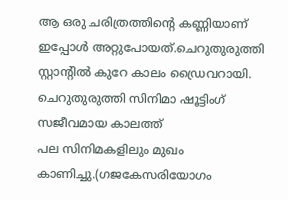ആ ഒരു ചരിത്രത്തിന്റെ കണ്ണിയാണ് ഇപ്പോൾ അറ്റുപോയത്.ചെറുതുരുത്തി സ്റ്റാന്റിൽ കുറേ കാലം ഡ്രൈവറായി.
ചെറുതുരുത്തി സിനിമാ ഷൂട്ടിംഗ് സജീവമായ കാലത്ത്
പല സിനിമകളിലും മുഖം കാണിച്ചു.(ഗജകേസരിയോഗം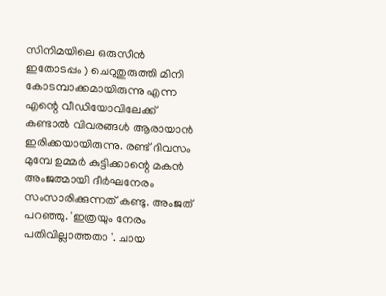സിനിമയിലെ ഒരുസീൻ ഇതോടപ്പം ) ചെറുതുരുത്തി മിനി കോടമ്പാക്കമായിരുന്നു എന്ന എന്റെ വീഡിയോവിലേക്ക് കണ്ടാൽ വിവരങ്ങൾ ആരായാൻ ഇരിക്കയായിരുന്നു. രണ്ട് ദിവസം മുമ്പേ ഉമ്മർ കുട്ടിക്കാന്റെ മകൻ അംജത്മായി ദീർഘനേരം സംസാരിക്കുന്നത് കണ്ടു. അംജത് പറഞ്ഞു. 'ഇത്രയും നേരം പതിവില്ലാത്തതാ '. ചായ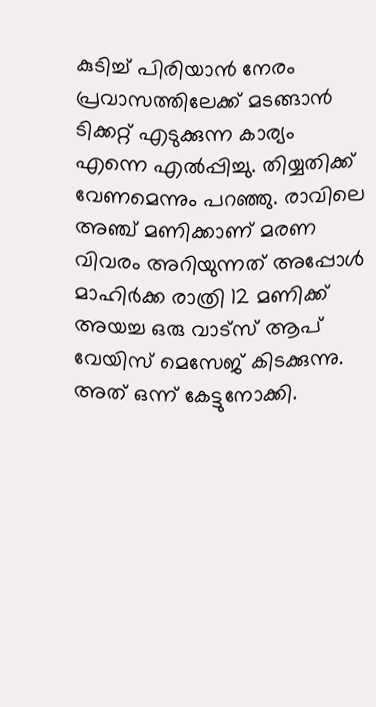കുടിച്ച് പിരിയാൻ നേരം പ്രവാസത്തിലേക്ക് മടങ്ങാൻ ടിക്കറ്റ് എടുക്കുന്ന കാര്യം എന്നെ എൽപ്പിച്ചു. തിയ്യതിക്ക് വേണമെന്നും പറഞ്ഞു. രാവിലെ അഞ്ച് മണിക്കാണ് മരണ വിവരം അറിയുന്നത് അപ്പോൾ മാഹിർക്ക രാത്രി 12 മണിക്ക് അയച്ച ഒരു വാട്സ് ആപ് വേയിസ് മെസേജ് കിടക്കുന്നു. അത് ഒന്ന് കേട്ടുനോക്കി.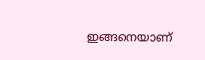ഇങ്ങനെയാണ്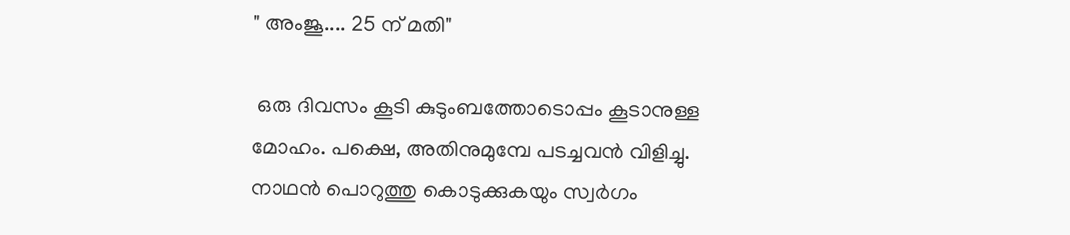" അംജൂ.... 25 ന് മതി"

 ഒരു ദിവസം കൂടി കുടുംബത്തോടൊപ്പം കൂടാനുള്ള മോഹം. പക്ഷെ, അതിനുമുമ്പേ പടച്ചവൻ വിളിച്ചു. നാഥൻ പൊറുത്തു കൊടുക്കുകയും സ്വർഗം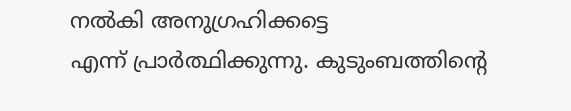നൽകി അനുഗ്രഹിക്കട്ടെ
എന്ന് പ്രാർത്ഥിക്കുന്നു. കുടുംബത്തിന്റെ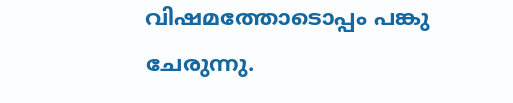വിഷമത്തോടൊപ്പം പങ്കു ചേരുന്നു.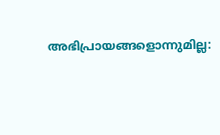അഭിപ്രായങ്ങളൊന്നുമില്ല: